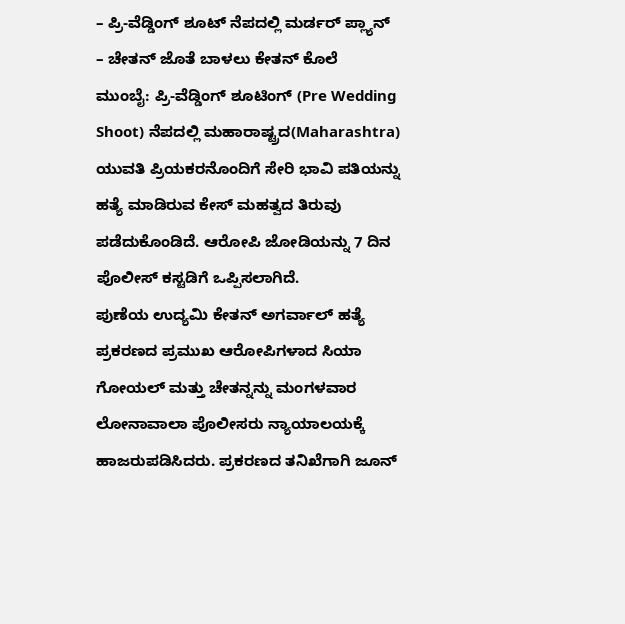– ಪ್ರಿ-ವೆಡ್ಡಿಂಗ್ ಶೂಟ್ ನೆಪದಲ್ಲಿ ಮರ್ಡರ್ ಪ್ಲ್ಯಾನ್
– ಚೇತನ್ ಜೊತೆ ಬಾಳಲು ಕೇತನ್ ಕೊಲೆ
ಮುಂಬೈ: ಪ್ರಿ-ವೆಡ್ಡಿಂಗ್ ಶೂಟಿಂಗ್ (Pre Wedding Shoot) ನೆಪದಲ್ಲಿ ಮಹಾರಾಷ್ಟ್ರದ(Maharashtra) ಯುವತಿ ಪ್ರಿಯಕರನೊಂದಿಗೆ ಸೇರಿ ಭಾವಿ ಪತಿಯನ್ನು ಹತ್ಯೆ ಮಾಡಿರುವ ಕೇಸ್ ಮಹತ್ವದ ತಿರುವು ಪಡೆದುಕೊಂಡಿದೆ. ಆರೋಪಿ ಜೋಡಿಯನ್ನು 7 ದಿನ ಪೊಲೀಸ್ ಕಸ್ಟಡಿಗೆ ಒಪ್ಪಿಸಲಾಗಿದೆ.
ಪುಣೆಯ ಉದ್ಯಮಿ ಕೇತನ್ ಅಗರ್ವಾಲ್ ಹತ್ಯೆ ಪ್ರಕರಣದ ಪ್ರಮುಖ ಆರೋಪಿಗಳಾದ ಸಿಯಾ ಗೋಯಲ್ ಮತ್ತು ಚೇತನ್ನನ್ನು ಮಂಗಳವಾರ ಲೋನಾವಾಲಾ ಪೊಲೀಸರು ನ್ಯಾಯಾಲಯಕ್ಕೆ ಹಾಜರುಪಡಿಸಿದರು. ಪ್ರಕರಣದ ತನಿಖೆಗಾಗಿ ಜೂನ್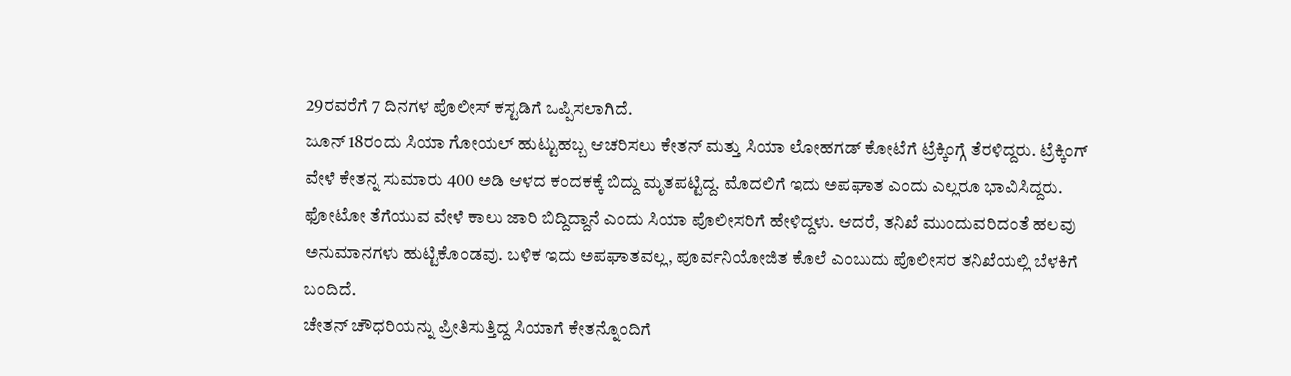29ರವರೆಗೆ 7 ದಿನಗಳ ಪೊಲೀಸ್ ಕಸ್ಟಡಿಗೆ ಒಪ್ಪಿಸಲಾಗಿದೆ.
ಜೂನ್ 18ರಂದು ಸಿಯಾ ಗೋಯಲ್ ಹುಟ್ಟುಹಬ್ಬ ಆಚರಿಸಲು ಕೇತನ್ ಮತ್ತು ಸಿಯಾ ಲೋಹಗಡ್ ಕೋಟೆಗೆ ಟ್ರೆಕ್ಕಿಂಗ್ಗೆ ತೆರಳಿದ್ದರು. ಟ್ರೆಕ್ಕಿಂಗ್ ವೇಳೆ ಕೇತನ್ನ ಸುಮಾರು 400 ಅಡಿ ಆಳದ ಕಂದಕಕ್ಕೆ ಬಿದ್ದು ಮೃತಪಟ್ಟಿದ್ದ. ಮೊದಲಿಗೆ ಇದು ಅಪಘಾತ ಎಂದು ಎಲ್ಲರೂ ಭಾವಿಸಿದ್ದರು. ಫೋಟೋ ತೆಗೆಯುವ ವೇಳೆ ಕಾಲು ಜಾರಿ ಬಿದ್ದಿದ್ದಾನೆ ಎಂದು ಸಿಯಾ ಪೊಲೀಸರಿಗೆ ಹೇಳಿದ್ದಳು. ಆದರೆ, ತನಿಖೆ ಮುಂದುವರಿದಂತೆ ಹಲವು ಅನುಮಾನಗಳು ಹುಟ್ಟಿಕೊಂಡವು. ಬಳಿಕ ಇದು ಅಪಘಾತವಲ್ಲ, ಪೂರ್ವನಿಯೋಜಿತ ಕೊಲೆ ಎಂಬುದು ಪೊಲೀಸರ ತನಿಖೆಯಲ್ಲಿ ಬೆಳಕಿಗೆ ಬಂದಿದೆ.
ಚೇತನ್ ಚೌಧರಿಯನ್ನು ಪ್ರೀತಿಸುತ್ತಿದ್ದ ಸಿಯಾಗೆ ಕೇತನ್ನೊಂದಿಗೆ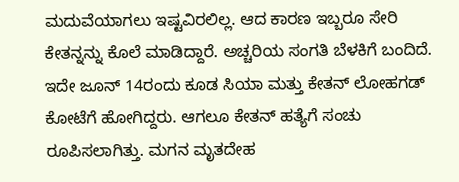ಮದುವೆಯಾಗಲು ಇಷ್ಟವಿರಲಿಲ್ಲ. ಆದ ಕಾರಣ ಇಬ್ಬರೂ ಸೇರಿ ಕೇತನ್ನನ್ನು ಕೊಲೆ ಮಾಡಿದ್ದಾರೆ. ಅಚ್ಚರಿಯ ಸಂಗತಿ ಬೆಳಕಿಗೆ ಬಂದಿದೆ. ಇದೇ ಜೂನ್ 14ರಂದು ಕೂಡ ಸಿಯಾ ಮತ್ತು ಕೇತನ್ ಲೋಹಗಡ್ ಕೋಟೆಗೆ ಹೋಗಿದ್ದರು. ಆಗಲೂ ಕೇತನ್ ಹತ್ಯೆಗೆ ಸಂಚು ರೂಪಿಸಲಾಗಿತ್ತು. ಮಗನ ಮೃತದೇಹ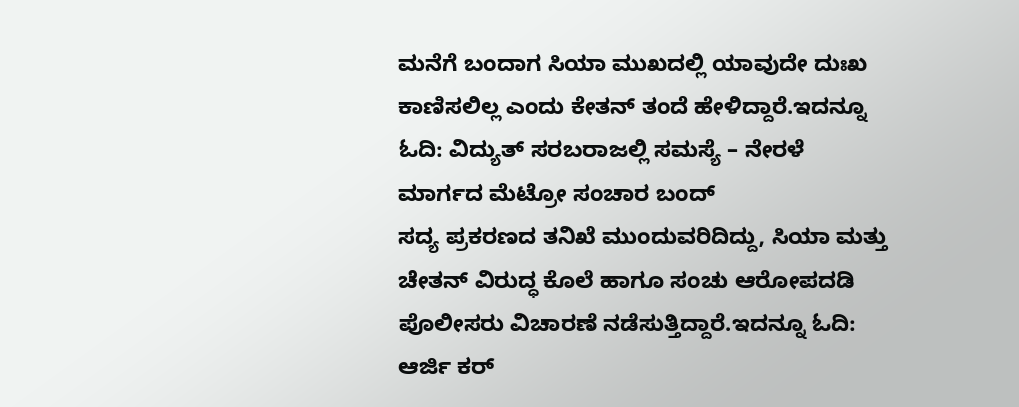ಮನೆಗೆ ಬಂದಾಗ ಸಿಯಾ ಮುಖದಲ್ಲಿ ಯಾವುದೇ ದುಃಖ ಕಾಣಿಸಲಿಲ್ಲ ಎಂದು ಕೇತನ್ ತಂದೆ ಹೇಳಿದ್ದಾರೆ.ಇದನ್ನೂ ಓದಿ: ವಿದ್ಯುತ್ ಸರಬರಾಜಲ್ಲಿ ಸಮಸ್ಯೆ – ನೇರಳೆ ಮಾರ್ಗದ ಮೆಟ್ರೋ ಸಂಚಾರ ಬಂದ್
ಸದ್ಯ ಪ್ರಕರಣದ ತನಿಖೆ ಮುಂದುವರಿದಿದ್ದು, ಸಿಯಾ ಮತ್ತು ಚೇತನ್ ವಿರುದ್ಧ ಕೊಲೆ ಹಾಗೂ ಸಂಚು ಆರೋಪದಡಿ ಪೊಲೀಸರು ವಿಚಾರಣೆ ನಡೆಸುತ್ತಿದ್ದಾರೆ.ಇದನ್ನೂ ಓದಿ: ಆರ್ಜಿ ಕರ್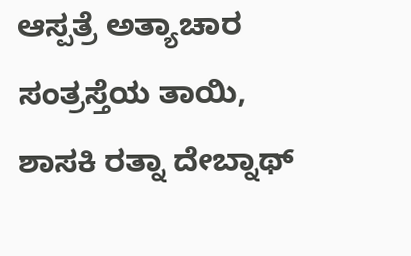ಆಸ್ಪತ್ರೆ ಅತ್ಯಾಚಾರ ಸಂತ್ರಸ್ತೆಯ ತಾಯಿ, ಶಾಸಕಿ ರತ್ನಾ ದೇಬ್ನಾಥ್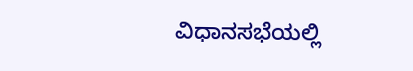ವಿಧಾನಸಭೆಯಲ್ಲಿ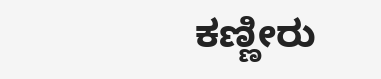ಕಣ್ಣೀರು